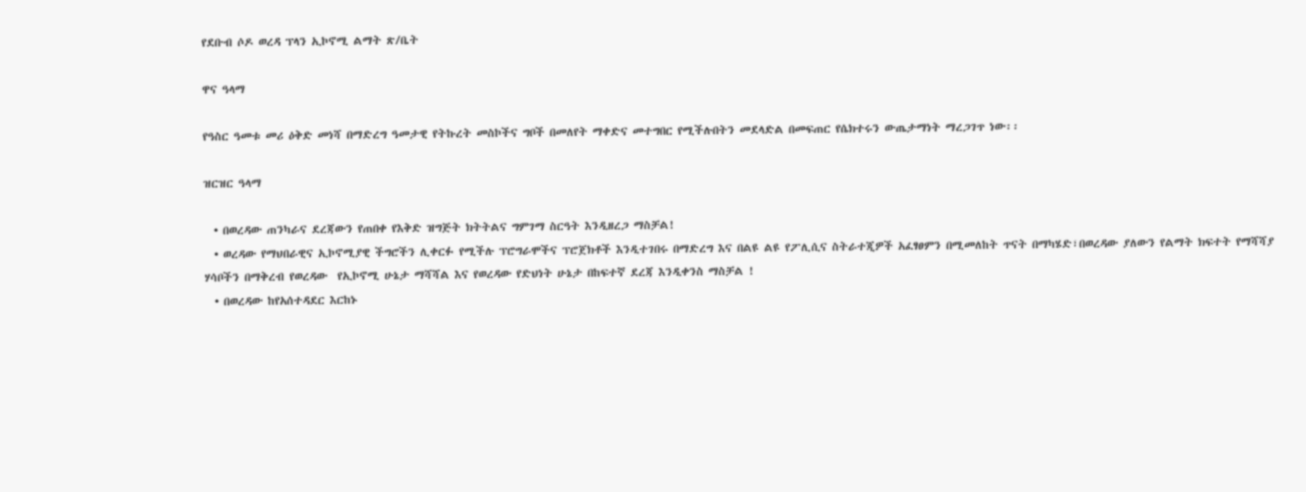የደቡብ ሶዶ ወረዳ ፕላን ኢኮኖሚ ልማት ጽ/ቤት

ዋና ዓላማ

የዓስር ዓመቱ መሪ ዕቅድ መነሻ በማድረግ ዓመታዊ የትኩረት መስኮችና ግቦች በመለየት ማቀድና መተግበር የሚችሉበትን መደላድል በመፍጠር የሴክተሩን ውጤታማነት ማረጋገጥ ነው፡፡

ዝርዝር ዓላማ

  • በወረዳው ጠንካራና ደረጃውን የጠበቀ የእቅድ ዝግጅት ክትትልና ግምገማ ስርዓት እንዲዘረጋ ማስቻል!
  • ወረዳው የማህበራዊና ኢኮኖሚያዊ ችግሮችን ሊቀርፉ የሚችሉ ፕሮግራሞችና ፕሮጀክቶች እንዲተገበሩ በማድረግ እና በልዩ ልዩ የፖሊሲና ስትራተጂዎች አፈፃፀምን በሚመለከት ጥናት በማካሄድ፣በወረዳው ያለውን የልማት ክፍተት የማሻሻያ ሃሳቦችን በማቅረብ የወረዳው  የኢኮኖሚ ሁኔታ ማሻሻል እና የወረዳው የድህነት ሁኔታ በከፍተኛ ደረጃ እንዲቀንስ ማስቻል !
  • በወረዳው ከየአሰተዳደር እርከኑ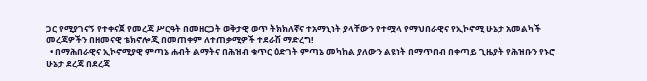ጋር የሚያገናኝ የተቀናጀ የመረጃ ሥርዓት በመዘርጋት ወቅታዊ ወጥ ትክክለኛና ተአማኒነት ያላቸውን የተሟላ የማህበራዊና የኢኮኖሚ ሁኔታ አመልካች መረጃዎችን በዘመናዊ ቴክኖሎጂ በመጠቀም ለተጠቃሚዎች ተደራሽ ማድረግ!
  • በማሕበራዊና ኢኮኖሚያዊ ምጣኔ ሐብት ልማትና በሕዝብ ቁጥር ዕድገት ምጣኔ መካከል ያለውን ልዩነት በማጥበብ በቀጣይ ጊዜያት የሕዝቡን የኑሮ ሁኔታ ደረጃ በደረጃ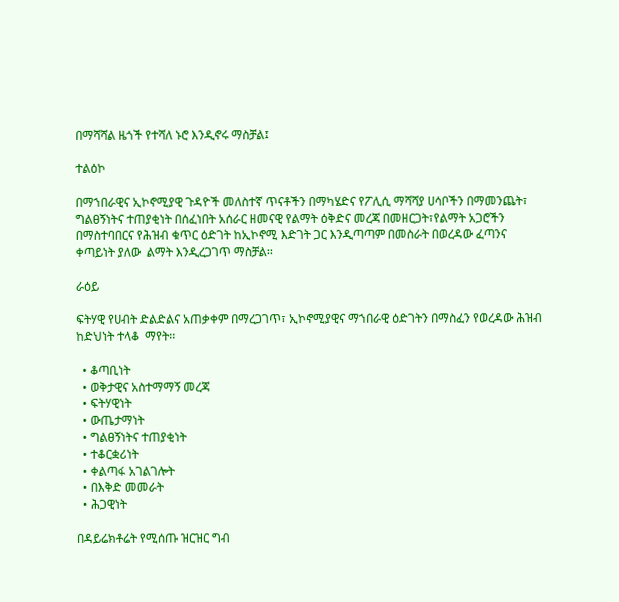በማሻሻል ዜጎች የተሻለ ኑሮ እንዲኖሩ ማስቻል፤

ተልዕኮ

በማኀበራዊና ኢኮኖሚያዊ ጉዳዮች መለስተኛ ጥናቶችን በማካሄድና የፖሊሲ ማሻሻያ ሀሳቦችን በማመንጨት፣ ግልፀኝነትና ተጠያቂነት በሰፈነበት አሰራር ዘመናዊ የልማት ዕቅድና መረጃ በመዘርጋት፣የልማት አጋሮችን በማስተባበርና የሕዝብ ቁጥር ዕድገት ከኢኮኖሚ እድገት ጋር እንዲጣጣም በመስራት በወረዳው ፈጣንና ቀጣይነት ያለው  ልማት እንዲረጋገጥ ማስቻል፡፡

ራዕይ

ፍትሃዊ የሀብት ድልድልና አጠቃቀም በማረጋገጥ፣ ኢኮኖሚያዊና ማኀበራዊ ዕድገትን በማስፈን የወረዳው ሕዝብ ከድህነት ተላቆ  ማየት፡፡

  • ቆጣቢነት
  • ወቅታዊና አስተማማኝ መረጃ
  • ፍትሃዊነት
  • ውጤታማነት
  • ግልፀኝነትና ተጠያቂነት
  • ተቆርቋሪነት
  • ቀልጣፋ አገልገሎት
  • በእቅድ መመራት
  • ሕጋዊነት

በዳይሬክቶሬት የሚሰጡ ዝርዝር ግብ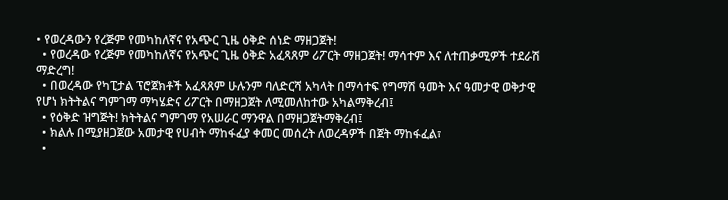• የወረዳውን የረጅም የመካከለኛና የአጭር ጊዜ ዕቅድ ሰነድ ማዘጋጀት!
  • የወረዳው የረጅም የመካከለኛና የአጭር ጊዜ ዕቅድ አፈጻጸም ሪፖርት ማዘጋጀት! ማሳተም እና ለተጠቃሚዎች ተደራሽ ማድረግ!
  • በወረዳው የካፒታል ፕሮጀክቶች አፈጻጸም ሁሉንም ባለድርሻ አካላት በማሳተፍ የግማሽ ዓመት እና ዓመታዊ ወቅታዊ የሆነ ክትትልና ግምገማ ማካሄድና ሪፖርት በማዘጋጀት ለሚመለከተው አካልማቅረብ፤
  • የዕቅድ ዝግጅት! ክትትልና ግምገማ የአሠራር ማንዋል በማዘጋጀትማቅረብ፤
  • ክልሉ በሚያዘጋጀው አመታዊ የሀብት ማከፋፈያ ቀመር መሰረት ለወረዳዎች በጀት ማከፋፈል፣
  •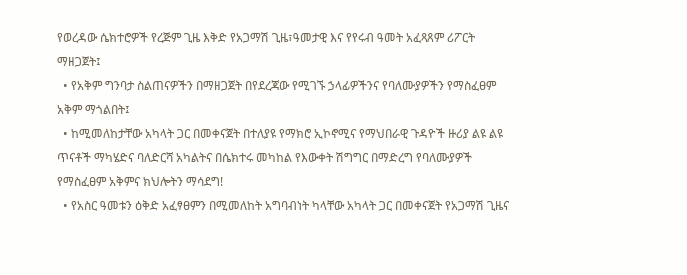የወረዳው ሴክተሮዎች የረጅም ጊዜ እቅድ የአጋማሽ ጊዜ፣ዓመታዊ እና የየሩብ ዓመት አፈጻጸም ሪፖርት ማዘጋጀት፤
  • የአቅም ግንባታ ስልጠናዎችን በማዘጋጀት በየደረጃው የሚገኙ ኃላፊዎችንና የባለሙያዎችን የማስፈፀም አቅም ማጎልበት፤
  • ከሚመለከታቸው አካላት ጋር በመቀናጀት በተለያዩ የማክሮ ኢኮኖሚና የማህበራዊ ጉዳዮች ዙሪያ ልዩ ልዩ ጥናቶች ማካሄድና ባለድርሻ አካልትና በሴክተሩ መካከል የእውቀት ሽግግር በማድረግ የባለሙያዎች የማስፈፀም አቅምና ክህሎትን ማሳደግ!
  • የአስር ዓመቱን ዕቅድ አፈፃፀምን በሚመለከት አግባብነት ካላቸው አካላት ጋር በመቀናጀት የአጋማሽ ጊዜና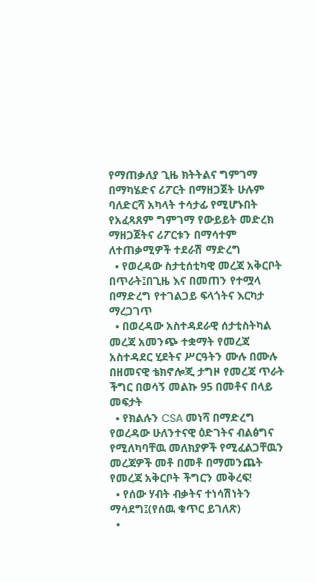የማጠቃለያ ጊዜ ክትትልና ግምገማ በማካሄድና ሪፖርት በማዘጋጀት ሁሉም ባለድርሻ አካላት ተሳታፊ የሚሆኑበት የአፈጻጸም ግምገማ የውይይት መድረክ ማዘጋጀትና ሪፖርቱን በማሳተም ለተጠቃሚዎች ተደራሽ ማድረግ
  • የወረዳው ስታቲሰቲካዊ መረጃ አቅርቦት በጥራት፤በጊዜ እና በመጠን የተሟላ በማድረግ የተገልጋይ ፍላጎትና እርካታ ማረጋገጥ
  • በወረዳው አስተዳደራዊ ሰታቲስትካል መረጃ አመንጭ ተቋማት የመረጃ አስተዳደር ሂደትና ሥርዓትን ሙሉ በሙሉ በዘመናዊ ቴክኖሎጂ ታግዞ የመረጃ ጥራት ችግር በወሳኝ መልኩ 95 በመቶና በላይ መፍታት
  • የክልሉን CSA መነሻ በማድረግ የወረዳው ሁለንተናዊ ዕድገትና ብልፅግና የሚለካባቸዉ መለክያዎች የሚፈልጋቸዉን መረጃዎች መቶ በመቶ በማመንጨት የመረጃ አቅርቦት ችግርን መቅረፍ!
  • የሰው ሃብት ብቃትና ተነሳሽነትን ማሳደግ፤(የሰዉ ቁጥር ይገለጽ)
  •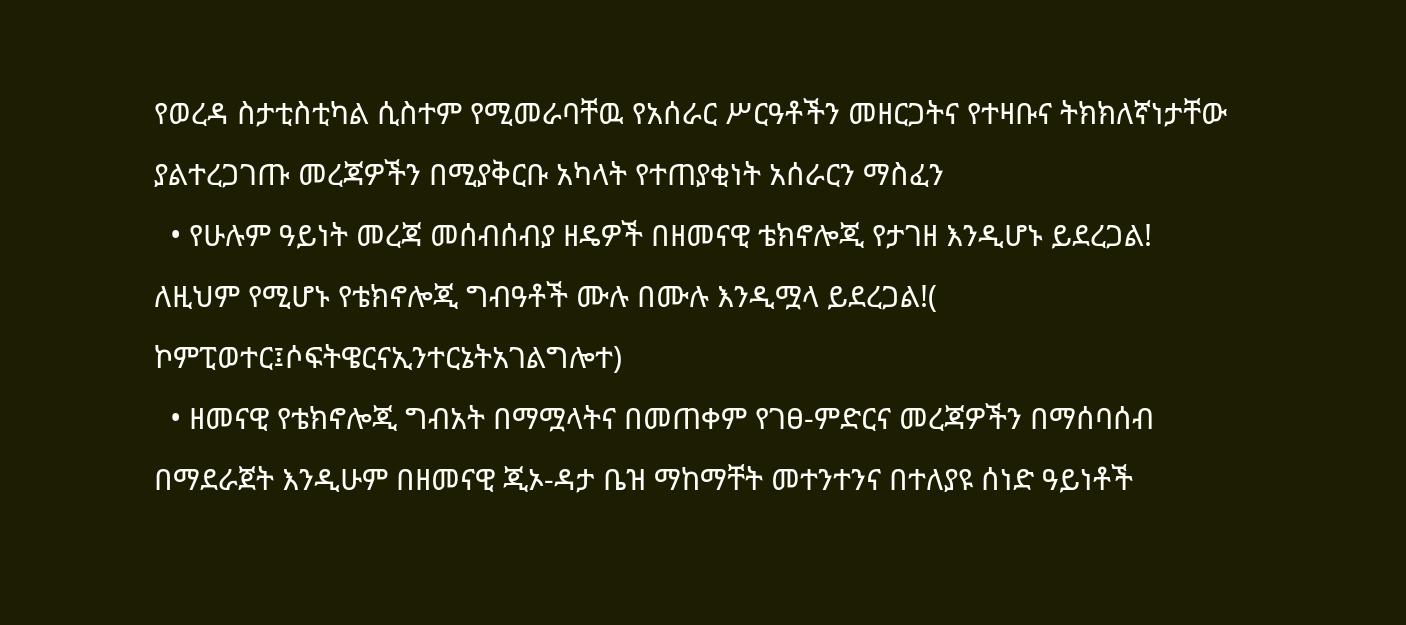የወረዳ ስታቲስቲካል ሲስተም የሚመራባቸዉ የአሰራር ሥርዓቶችን መዘርጋትና የተዛቡና ትክክለኛነታቸው ያልተረጋገጡ መረጃዎችን በሚያቅርቡ አካላት የተጠያቂነት አሰራርን ማስፈን
  • የሁሉም ዓይነት መረጃ መሰብሰብያ ዘዴዎች በዘመናዊ ቴክኖሎጂ የታገዘ እንዲሆኑ ይደረጋል! ለዚህም የሚሆኑ የቴክኖሎጂ ግብዓቶች ሙሉ በሙሉ እንዲሟላ ይደረጋል!( ኮምፒወተር፤ሶፍትዌርናኢንተርኔትአገልግሎተ)
  • ዘመናዊ የቴክኖሎጂ ግብአት በማሟላትና በመጠቀም የገፀ-ምድርና መረጃዎችን በማሰባሰብ በማደራጀት እንዲሁም በዘመናዊ ጂኦ-ዳታ ቤዝ ማከማቸት መተንተንና በተለያዩ ሰነድ ዓይነቶች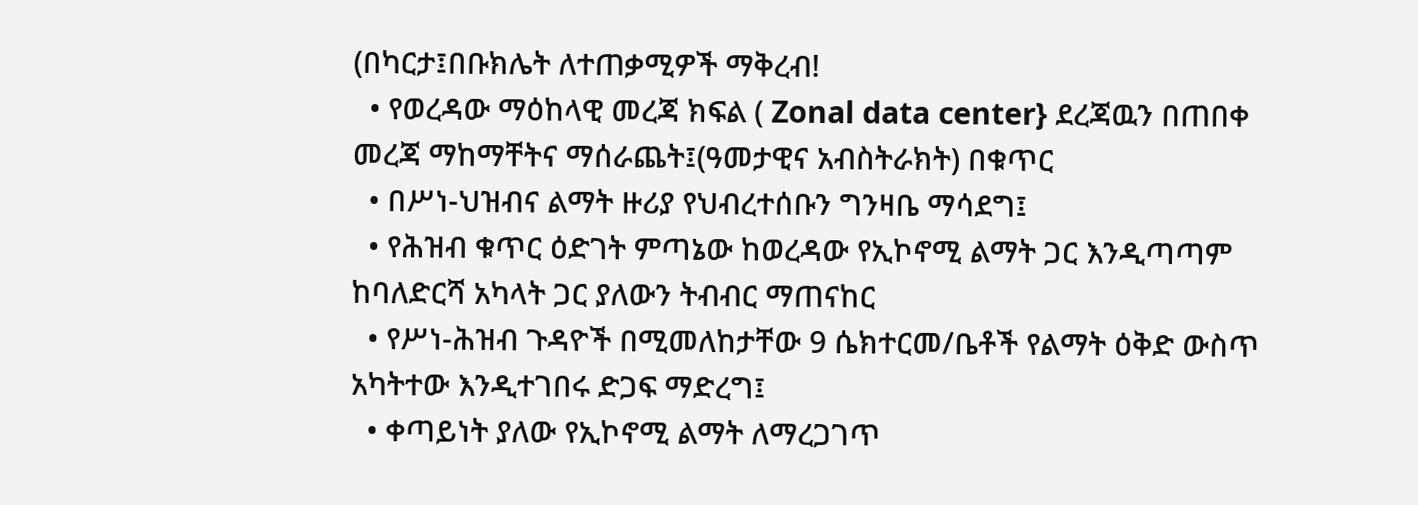(በካርታ፤በቡክሌት ለተጠቃሚዎች ማቅረብ!
  • የወረዳው ማዕከላዊ መረጃ ክፍል ( Zonal data center} ደረጃዉን በጠበቀ መረጃ ማከማቸትና ማሰራጨት፤(ዓመታዊና አብስትራክት) በቁጥር
  • በሥነ-ህዝብና ልማት ዙሪያ የህብረተሰቡን ግንዛቤ ማሳደግ፤
  • የሕዝብ ቁጥር ዕድገት ምጣኔው ከወረዳው የኢኮኖሚ ልማት ጋር እንዲጣጣም ከባለድርሻ አካላት ጋር ያለውን ትብብር ማጠናከር
  • የሥነ-ሕዝብ ጉዳዮች በሚመለከታቸው 9 ሴክተርመ/ቤቶች የልማት ዕቅድ ውስጥ አካትተው እንዲተገበሩ ድጋፍ ማድረግ፤
  • ቀጣይነት ያለው የኢኮኖሚ ልማት ለማረጋገጥ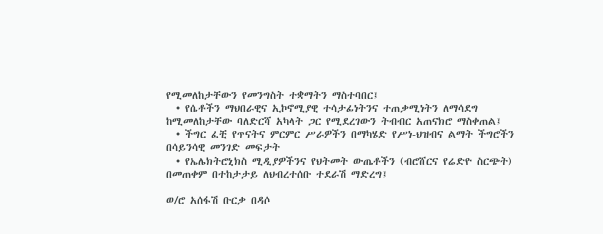የሚመለከታቸውን የመንግስት ተቋማትን ማስተባበር፤
  • የሴቶችን ማህበራዊና ኢኮኖሚያዊ ተሳታፊነትንና ተጠቃሚነትን ለማሳደግ ከሚመለከታቸው ባለድርሻ አካላት ጋር የሚደረገውን ትብብር አጠናክሮ ማስቀጠል፤
  • ችግር ፈቺ የጥናትና ምርምር ሥራዎችን በማካሄድ የሥነ-ህዝብና ልማት ችግሮችን በሳይንሳዊ መንገድ መፍታት
  • የኤሌክትሮኒክስ ሚዲያዎችንና የህትመት ውጤቶችን (ብሮሸርና የሬድዮ ስርጭት) በመጠቀም በተከታታይ ለህብረተሰቡ ተደራሽ ማድረግ፤

ወ/ሮ አሰፋሽ ቡርቃ በዳሶ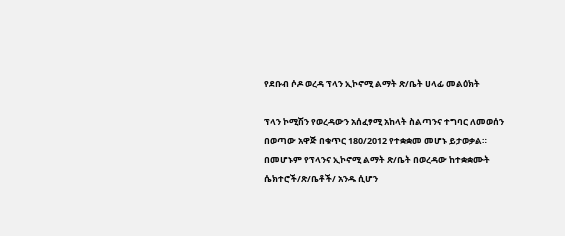የደቡብ ሶዶ ወረዳ ፕላን ኢኮኖሚ ልማት ጽ/ቤት ሀላፊ መልዕክት

ፕላን ኮሚሽን የወረዳውን አሰፈፃሚ አከላት ስልጣንና ተግባር ለመወሰን በወጣው አዋጅ በቁጥር 180/2012 የተቋቋመ መሆኑ ይታወቃል። በመሆኑም የፕላንና ኢኮኖሚ ልማት ጽ/ቤት በወረዳው ከተቋቋሙት ሴክተሮች/ጽ/ቤቶች/ አንዱ ሲሆን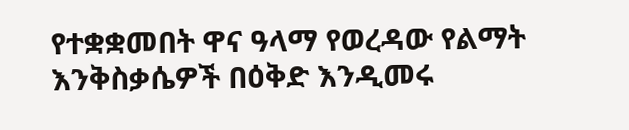የተቋቋመበት ዋና ዓላማ የወረዳው የልማት እንቅስቃሴዎች በዕቅድ እንዲመሩ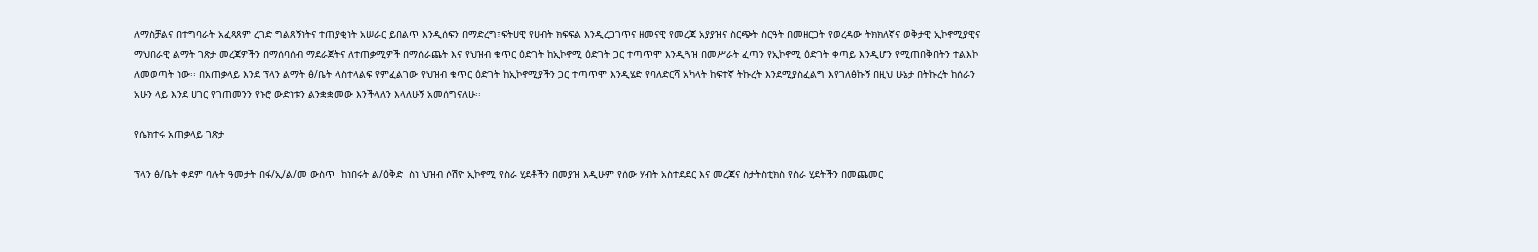ለማስቻልና በተግባራት አፈጻጸም ረገድ ግልጸኝነትና ተጠያቂነት አሠራር ይበልጥ እንዲሰፍን በማድረግ፣ፍትሀዊ የሀብት ክፍፍል እንዲረጋገጥና ዘመናዊ የመረጃ አያያዝና ስርጭት ስርዓት በመዘርጋት የወረዳው ትክክለኛና ወቅታዊ ኢኮኖሚያዊና ማህበራዊ ልማት ገጽታ መረጃዎችን በማሰባሰብ ማደራጀትና ለተጠቃሚዎች በማሰራጨት እና የህዝብ ቁጥር ዕድገት ከኢኮኖሚ ዕድገት ጋር ተጣጥሞ እንዲጓዝ በመሥራት ፈጣን የኢኮኖሚ ዕድገት ቀጣይ እንዲሆን የሚጠበቅበትን ተልእኮ ለመወጣት ነው፡፡ በአጠቃላይ እንደ ፕላን ልማት ፅ/ቤት ላስተላልፍ የምፈልገው የህዝብ ቁጥር ዕድገት ከኢኮኖሚያችን ጋር ተጣጥሞ እንዲሄድ የባለድርሻ አካላት ከፍተኛ ትኩረት እንደሚያስፈልግ እየገለፅኩኝ በዚህ ሁኔታ በትኩረት ከሰራን አሁን ላይ እንደ ሀገር የገጠመንን የኑሮ ውድነቱን ልንቋቋመው እንችላለን እላለሁኝ አመሰግናለሁ፡፡

የሴክተሩ አጠቃላይ ገጽታ

ፕላን ፅ/ቤት ቀደም ባሉት ዓመታት በፋ/ኢ/ል/መ ውስጥ  ከነበሩት ል/ዕቅድ  ስነ ህዝብ ሶሽዮ ኢኮኖሚ የስራ ሂደቶችን በመያዝ እዲሁም የሰው ሃብት አስተደደር እና መረጃና ስታትስቲክስ የስራ ሂደትችን በመጨመር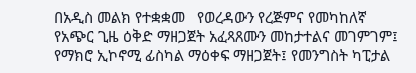በአዲስ መልክ የተቋቋመ   የወረዳውን የረጅምና የመካከለኛ የአጭር ጊዜ ዕቅድ ማዘጋጀት አፈጻጸሙን መከታተልና መገምገም፤ የማክሮ ኢኮኖሚ ፊስካል ማዕቀፍ ማዘጋጀት፤ የመንግስት ካፒታል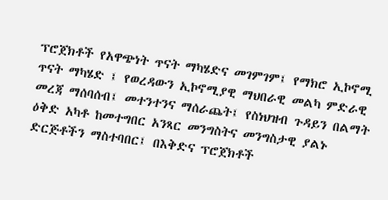ፕሮጀክቶች የአዋጭነት ጥናት ማካሄድና መገምገም፤ የማክሮ ኢኮኖሚ ጥናት ማካሄድ ፤ የወረዳውን ኢኮኖሚያዊ ማህበራዊ መልካ ምድራዊ መረጃ ማሰባሰብ፤ መተንተንና ማሰራጨት፤ የስነህዝብ ጉዳይን በልማት ዕቅድ አካቶ ከመተግበር አንጻር መንግስትና መንግስታዊ ያልኑ ድርጅቶችን ማስተባበር፤ በእቅድና ፕሮጀክቶች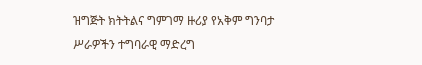ዝግጅት ክትትልና ግምገማ ዙሪያ የአቅም ግንባታ ሥራዎችን ተግባራዊ ማድረግ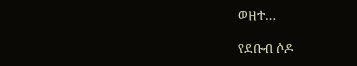ወዘተ…

የደቡብ ሶዶ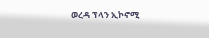ወረዳ ፕላን ኢኮኖሚ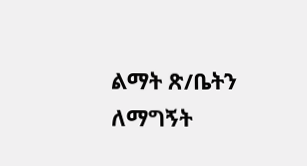ልማት ጽ/ቤትን ለማግኝት